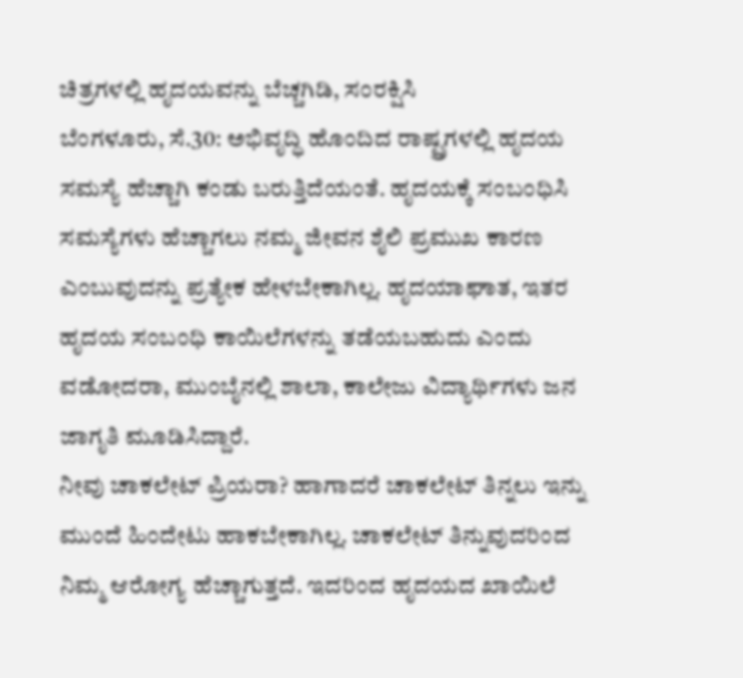ಚಿತ್ರಗಳಲ್ಲಿ ಹೃದಯವನ್ನು ಬೆಚ್ಚಗಿಡಿ, ಸಂರಕ್ಷಿಸಿ
ಬೆಂಗಳೂರು, ಸೆ.30: ಅಭಿವೃದ್ಧಿ ಹೊಂದಿದ ರಾಷ್ಟ್ರಗಳಲ್ಲಿ ಹೃದಯ ಸಮಸ್ಯೆ ಹೆಚ್ಚಾಗಿ ಕಂಡು ಬರುತ್ತಿದೆಯಂತೆ. ಹೃದಯಕ್ಕೆ ಸಂಬಂಧಿಸಿ ಸಮಸ್ಯೆಗಳು ಹೆಚ್ಚಾಗಲು ನಮ್ಮ ಜೀವನ ಶೈಲಿ ಪ್ರಮುಖ ಕಾರಣ ಎಂಬುವುದನ್ನು ಪ್ರತ್ಯೇಕ ಹೇಳಬೇಕಾಗಿಲ್ಲ. ಹೃದಯಾಘಾತ, ಇತರ ಹೃದಯ ಸಂಬಂಧಿ ಕಾಯಿಲೆಗಳನ್ನು ತಡೆಯಬಹುದು ಎಂದು ವಡೋದರಾ, ಮುಂಬೈನಲ್ಲಿ ಶಾಲಾ, ಕಾಲೇಜು ವಿದ್ಯಾರ್ಥಿಗಳು ಜನ ಜಾಗೃತಿ ಮೂಡಿಸಿದ್ದಾರೆ.
ನೀವು ಚಾಕಲೇಟ್ ಪ್ರಿಯರಾ? ಹಾಗಾದರೆ ಚಾಕಲೇಟ್ ತಿನ್ನಲು ಇನ್ನು ಮುಂದೆ ಹಿಂದೇಟು ಹಾಕಬೇಕಾಗಿಲ್ಲ. ಚಾಕಲೇಟ್ ತಿನ್ನುವುದರಿಂದ ನಿಮ್ಮ ಆರೋಗ್ಯ ಹೆಚ್ಚಾಗುತ್ತದೆ. ಇದರಿಂದ ಹೃದಯದ ಖಾಯಿಲೆ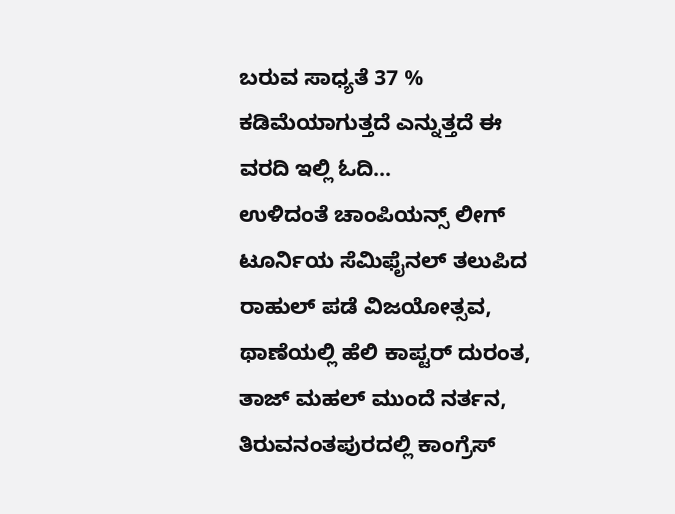ಬರುವ ಸಾಧ್ಯತೆ 37 % ಕಡಿಮೆಯಾಗುತ್ತದೆ ಎನ್ನುತ್ತದೆ ಈ ವರದಿ ಇಲ್ಲಿ ಓದಿ...
ಉಳಿದಂತೆ ಚಾಂಪಿಯನ್ಸ್ ಲೀಗ್ ಟೂರ್ನಿಯ ಸೆಮಿಫೈನಲ್ ತಲುಪಿದ ರಾಹುಲ್ ಪಡೆ ವಿಜಯೋತ್ಸವ, ಥಾಣೆಯಲ್ಲಿ ಹೆಲಿ ಕಾಪ್ಟರ್ ದುರಂತ, ತಾಜ್ ಮಹಲ್ ಮುಂದೆ ನರ್ತನ, ತಿರುವನಂತಪುರದಲ್ಲಿ ಕಾಂಗ್ರೆಸ್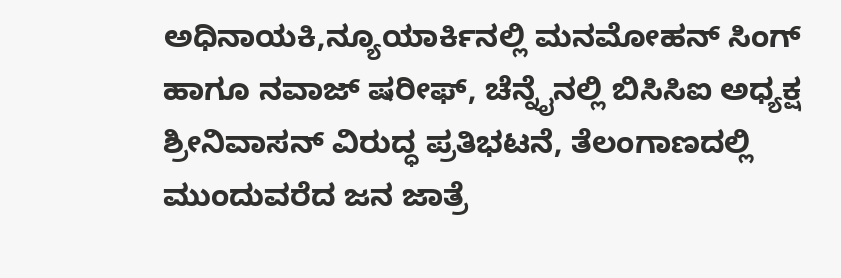ಅಧಿನಾಯಕಿ,ನ್ಯೂಯಾರ್ಕಿನಲ್ಲಿ ಮನಮೋಹನ್ ಸಿಂಗ್ ಹಾಗೂ ನವಾಜ್ ಷರೀಫ್, ಚೆನ್ನೈನಲ್ಲಿ ಬಿಸಿಸಿಐ ಅಧ್ಯಕ್ಷ ಶ್ರೀನಿವಾಸನ್ ವಿರುದ್ಧ ಪ್ರತಿಭಟನೆ, ತೆಲಂಗಾಣದಲ್ಲಿ ಮುಂದುವರೆದ ಜನ ಜಾತ್ರೆ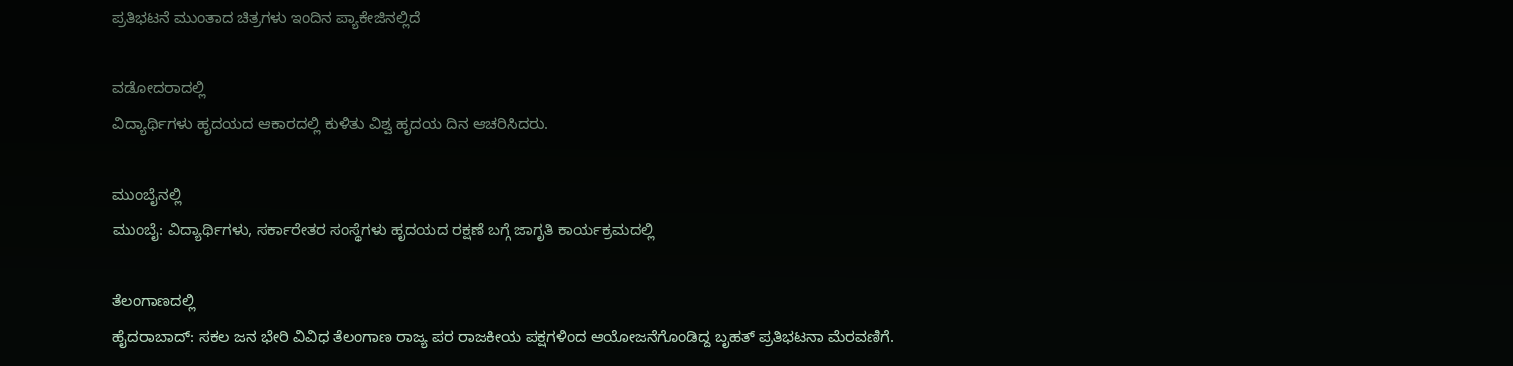ಪ್ರತಿಭಟನೆ ಮುಂತಾದ ಚಿತ್ರಗಳು ಇಂದಿನ ಪ್ಯಾಕೇಜಿನಲ್ಲಿದೆ

ವಡೋದರಾದಲ್ಲಿ
ವಿದ್ಯಾರ್ಥಿಗಳು ಹೃದಯದ ಆಕಾರದಲ್ಲಿ ಕುಳಿತು ವಿಶ್ವ ಹೃದಯ ದಿನ ಆಚರಿಸಿದರು.

ಮುಂಬೈನಲ್ಲಿ
ಮುಂಬೈ: ವಿದ್ಯಾರ್ಥಿಗಳು, ಸರ್ಕಾರೇತರ ಸಂಸ್ಥೆಗಳು ಹೃದಯದ ರಕ್ಷಣೆ ಬಗ್ಗೆ ಜಾಗೃತಿ ಕಾರ್ಯಕ್ರಮದಲ್ಲಿ

ತೆಲಂಗಾಣದಲ್ಲಿ
ಹೈದರಾಬಾದ್: ಸಕಲ ಜನ ಭೇರಿ ವಿವಿಧ ತೆಲಂಗಾಣ ರಾಜ್ಯ ಪರ ರಾಜಕೀಯ ಪಕ್ಷಗಳಿಂದ ಆಯೋಜನೆಗೊಂಡಿದ್ದ ಬೃಹತ್ ಪ್ರತಿಭಟನಾ ಮೆರವಣಿಗೆ.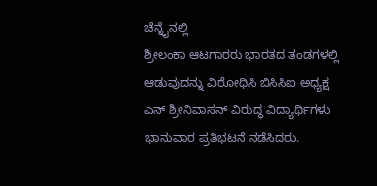ಚೆನ್ನೈನಲ್ಲಿ
ಶ್ರೀಲಂಕಾ ಆಟಗಾರರು ಭಾರತದ ತಂಡಗಳಲ್ಲಿ ಆಡುವುದನ್ನು ವಿರೋಧಿಸಿ ಬಿಸಿಸಿಐ ಅಧ್ಯಕ್ಷ ಎನ್ ಶ್ರೀನಿವಾಸನ್ ವಿರುದ್ಧ ವಿದ್ಯಾರ್ಥಿಗಳು ಭಾನುವಾರ ಪ್ರತಿಭಟನೆ ನಡೆಸಿದರು.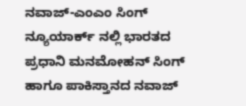ನವಾಜ್-ಎಂಎಂ ಸಿಂಗ್
ನ್ಯೂಯಾರ್ಕ್ ನಲ್ಲಿ ಭಾರತದ ಪ್ರಧಾನಿ ಮನಮೋಹನ್ ಸಿಂಗ್ ಹಾಗೂ ಪಾಕಿಸ್ತಾನದ ನವಾಜ್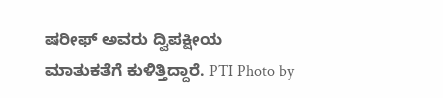ಷರೀಫ್ ಅವರು ದ್ವಿಪಕ್ಷೀಯ ಮಾತುಕತೆಗೆ ಕುಳಿತ್ತಿದ್ದಾರೆ. PTI Photo by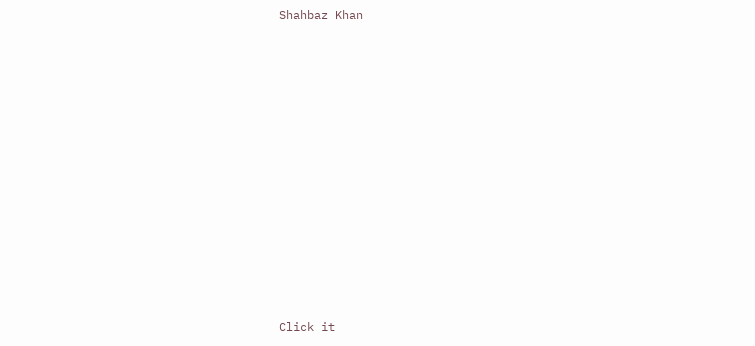Shahbaz Khan












Click it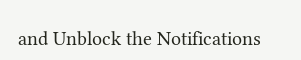and Unblock the Notifications